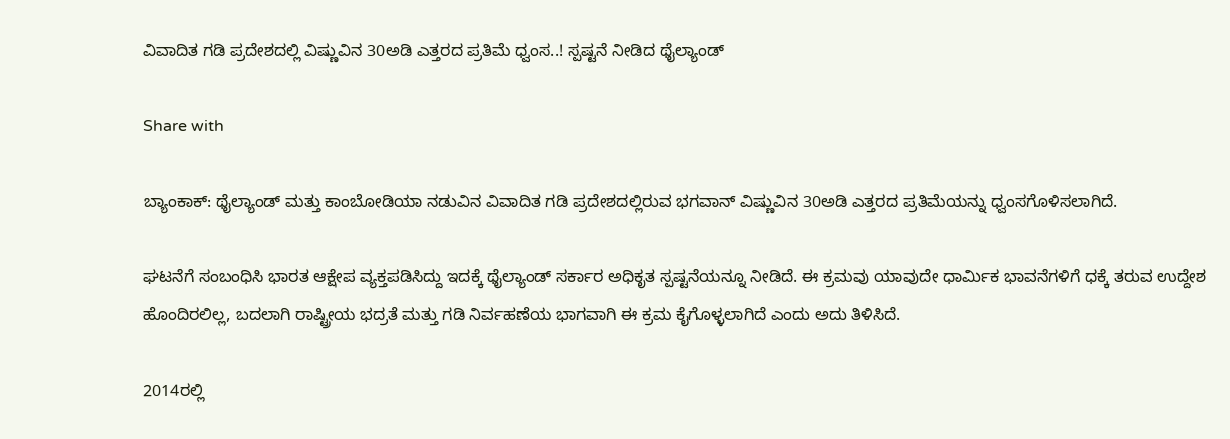ವಿವಾದಿತ ಗಡಿ ಪ್ರದೇಶದಲ್ಲಿ ವಿಷ್ಣುವಿನ 30ಅಡಿ ಎತ್ತರದ ಪ್ರತಿಮೆ ಧ್ವಂಸ..! ಸ್ಪಷ್ಟನೆ ನೀಡಿದ ಥೈಲ್ಯಾಂಡ್

Share with

ಬ್ಯಾಂಕಾಕ್: ಥೈಲ್ಯಾಂಡ್ ಮತ್ತು ಕಾಂಬೋಡಿಯಾ ನಡುವಿನ ವಿವಾದಿತ ಗಡಿ ಪ್ರದೇಶದಲ್ಲಿರುವ ಭಗವಾನ್ ವಿಷ್ಣುವಿನ 30ಅಡಿ ಎತ್ತರದ ಪ್ರತಿಮೆಯನ್ನು ಧ್ವಂಸಗೊಳಿಸಲಾಗಿದೆ.

ಘಟನೆಗೆ ಸಂಬಂಧಿಸಿ ಭಾರತ ಆಕ್ಷೇಪ ವ್ಯಕ್ತಪಡಿಸಿದ್ದು ಇದಕ್ಕೆ ಥೈಲ್ಯಾಂಡ್ ಸರ್ಕಾರ ಅಧಿಕೃತ ಸ್ಪಷ್ಟನೆಯನ್ನೂ ನೀಡಿದೆ. ಈ ಕ್ರಮವು ಯಾವುದೇ ಧಾರ್ಮಿಕ ಭಾವನೆಗಳಿಗೆ ಧಕ್ಕೆ ತರುವ ಉದ್ದೇಶ ಹೊಂದಿರಲಿಲ್ಲ, ಬದಲಾಗಿ ರಾಷ್ಟ್ರೀಯ ಭದ್ರತೆ ಮತ್ತು ಗಡಿ ನಿರ್ವಹಣೆಯ ಭಾಗವಾಗಿ ಈ ಕ್ರಮ ಕೈಗೊಳ್ಳಲಾಗಿದೆ ಎಂದು ಅದು ತಿಳಿಸಿದೆ.

2014ರಲ್ಲಿ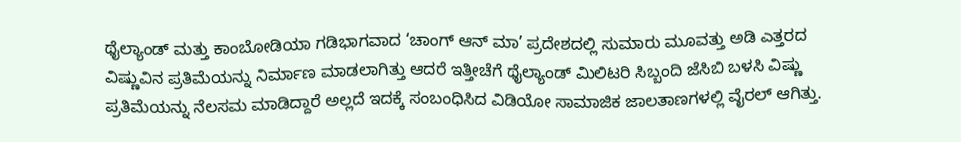ಥೈಲ್ಯಾಂಡ್ ಮತ್ತು ಕಾಂಬೋಡಿಯಾ ಗಡಿಭಾಗವಾದ ‘ಚಾಂಗ್ ಆನ್ ಮಾ’ ಪ್ರದೇಶದಲ್ಲಿ ಸುಮಾರು ಮೂವತ್ತು ಅಡಿ ಎತ್ತರದ ವಿಷ್ಣುವಿನ ಪ್ರತಿಮೆಯನ್ನು ನಿರ್ಮಾಣ ಮಾಡಲಾಗಿತ್ತು ಆದರೆ ಇತ್ತೀಚೆಗೆ ಥೈಲ್ಯಾಂಡ್ ಮಿಲಿಟರಿ ಸಿಬ್ಬಂದಿ ಜೆಸಿಬಿ ಬಳಸಿ ವಿಷ್ಣು ಪ್ರತಿಮೆಯನ್ನು ನೆಲಸಮ ಮಾಡಿದ್ದಾರೆ ಅಲ್ಲದೆ ಇದಕ್ಕೆ ಸಂಬಂಧಿಸಿದ ವಿಡಿಯೋ ಸಾಮಾಜಿಕ ಜಾಲತಾಣಗಳಲ್ಲಿ ವೈರಲ್ ಆಗಿತ್ತು.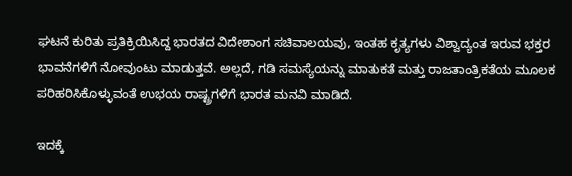ಘಟನೆ ಕುರಿತು ಪ್ರತಿಕ್ರಿಯಿಸಿದ್ದ ಭಾರತದ ವಿದೇಶಾಂಗ ಸಚಿವಾಲಯವು, ಇಂತಹ ಕೃತ್ಯಗಳು ವಿಶ್ವಾದ್ಯಂತ ಇರುವ ಭಕ್ತರ ಭಾವನೆಗಳಿಗೆ ನೋವುಂಟು ಮಾಡುತ್ತವೆ. ಅಲ್ಲದೆ, ಗಡಿ ಸಮಸ್ಯೆಯನ್ನು ಮಾತುಕತೆ ಮತ್ತು ರಾಜತಾಂತ್ರಿಕತೆಯ ಮೂಲಕ ಪರಿಹರಿಸಿಕೊಳ್ಳುವಂತೆ ಉಭಯ ರಾಷ್ಟ್ರಗಳಿಗೆ ಭಾರತ ಮನವಿ ಮಾಡಿದೆ.

ಇದಕ್ಕೆ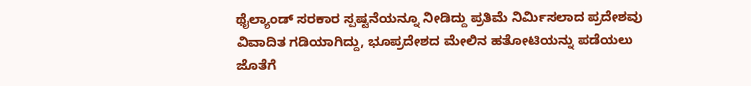ಥೈಲ್ಯಾಂಡ್ ಸರಕಾರ ಸ್ಪಷ್ಟನೆಯನ್ನೂ ನೀಡಿದ್ದು ಪ್ರತಿಮೆ ನಿರ್ಮಿಸಲಾದ ಪ್ರದೇಶವು ವಿವಾದಿತ ಗಡಿಯಾಗಿದ್ದು, ಭೂಪ್ರದೇಶದ ಮೇಲಿನ ಹತೋಟಿಯನ್ನು ಪಡೆಯಲು ಜೊತೆಗೆ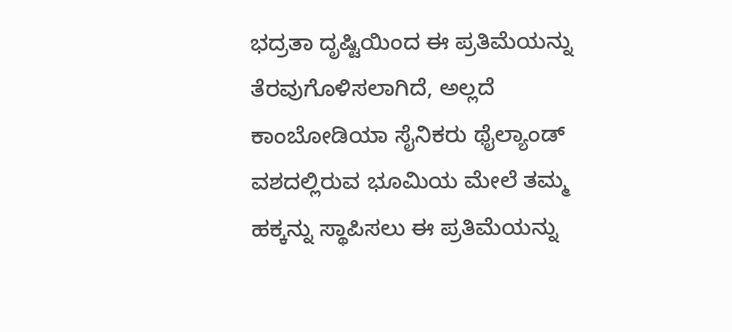ಭದ್ರತಾ ದೃಷ್ಟಿಯಿಂದ ಈ ಪ್ರತಿಮೆಯನ್ನು ತೆರವುಗೊಳಿಸಲಾಗಿದೆ, ಅಲ್ಲದೆ ಕಾಂಬೋಡಿಯಾ ಸೈನಿಕರು ಥೈಲ್ಯಾಂಡ್ ವಶದಲ್ಲಿರುವ ಭೂಮಿಯ ಮೇಲೆ ತಮ್ಮ ಹಕ್ಕನ್ನು ಸ್ಥಾಪಿಸಲು ಈ ಪ್ರತಿಮೆಯನ್ನು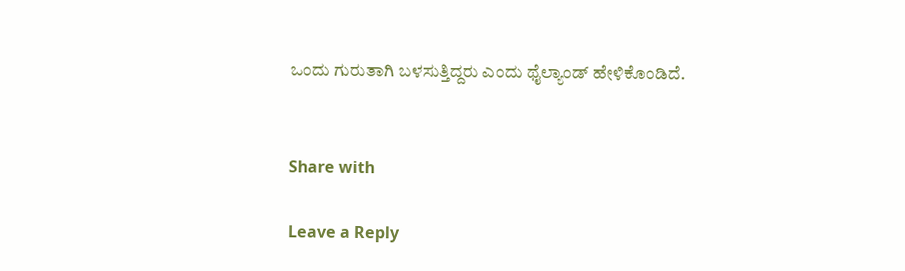ಒಂದು ಗುರುತಾಗಿ ಬಳಸುತ್ತಿದ್ದರು ಎಂದು ಥೈಲ್ಯಾಂಡ್ ಹೇಳಿಕೊಂಡಿದೆ.


Share with

Leave a Reply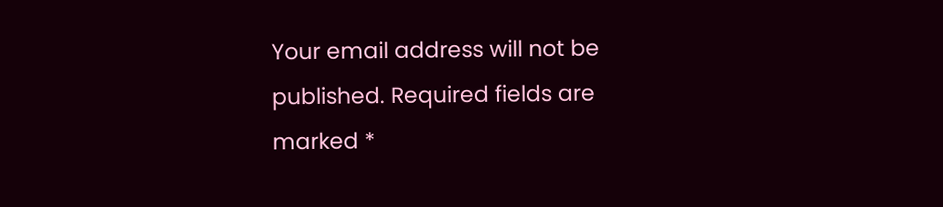Your email address will not be published. Required fields are marked *